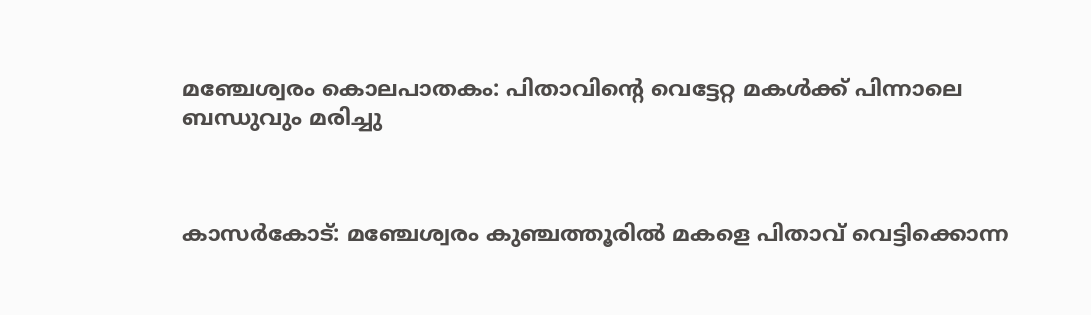മഞ്ചേശ്വരം കൊലപാതകം: പിതാവിന്‍റെ വെട്ടേറ്റ മകൾക്ക് പിന്നാലെ ബന്ധുവും മരിച്ചു



കാസർകോട്: മഞ്ചേശ്വരം കുഞ്ചത്തൂരിൽ മകളെ പിതാവ് വെട്ടിക്കൊന്ന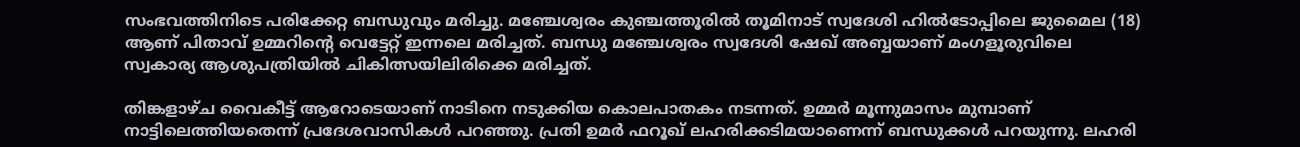സംഭവത്തിനിടെ പരിക്കേറ്റ ബന്ധുവും മരിച്ചു. മഞ്ചേശ്വരം കുഞ്ചത്തൂരിൽ തൂമിനാട് സ്വദേശി ഹിൽടോപ്പിലെ ജുമൈല (18) ആണ് പിതാവ് ഉമ്മറിന്‍റെ വെട്ടേറ്റ് ഇന്നലെ മരിച്ചത്. ബന്ധു മഞ്ചേശ്വരം സ്വദേശി ഷേഖ് അബ്ബയാണ് മംഗളൂരുവിലെ സ്വകാര്യ ആശുപത്രിയിൽ ചികിത്സയിലിരിക്കെ മരിച്ചത്.

തിങ്കളാഴ്ച വൈകീട്ട് ആറോടെയാണ് നാടിനെ നടുക്കിയ കൊലപാതകം നടന്നത്. ഉമ്മർ മൂന്നുമാസം മുമ്പാണ് നാട്ടിലെത്തിയതെന്ന് പ്രദേശവാസികൾ പറഞ്ഞു. പ്രതി ഉമര്‍ ഫറൂഖ് ലഹരിക്കടിമയാണെന്ന് ബന്ധുക്കള്‍ പറയുന്നു. ലഹരി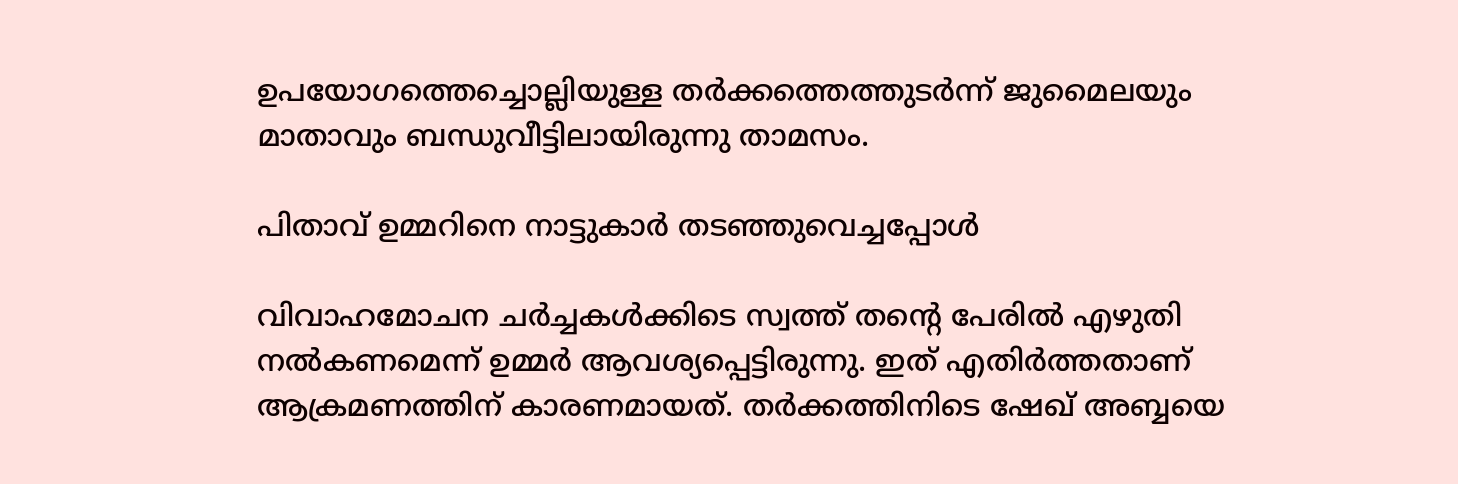ഉപയോഗത്തെച്ചൊല്ലിയുള്ള തർക്കത്തെത്തുടർന്ന് ജുമൈലയും മാതാവും ബന്ധുവീട്ടിലായിരുന്നു താമസം.

പിതാവ് ഉമ്മറിനെ നാട്ടുകാർ തടഞ്ഞുവെച്ചപ്പോൾ

വിവാഹമോചന ചർച്ചകൾക്കിടെ സ്വത്ത് തന്റെ പേരിൽ എഴുതി നൽകണമെന്ന് ഉമ്മർ ആവശ്യപ്പെട്ടിരുന്നു. ഇത് എതിർത്തതാണ് ആക്രമണത്തിന് കാരണമായത്. തർക്കത്തിനിടെ ഷേഖ് അബ്ബയെ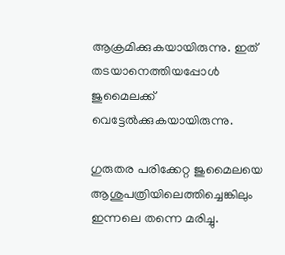ആക്രമിക്കുകയായിരുന്നു. ഇത് തടയാനെത്തിയപ്പോൾ ജുമൈലക്ക് വെട്ടേൽക്കുകയായിരുന്നു.

ഗുരുതര പരിക്കേറ്റ ജുമൈലയെ ആശുപത്രിയിലെത്തിച്ചെങ്കിലും ഇന്നലെ തന്നെ മരിച്ചു.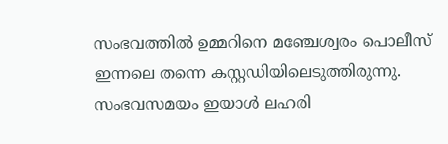സംഭവത്തിൽ ഉമ്മറിനെ മഞ്ചേശ്വരം പൊലീസ് ഇന്നലെ തന്നെ കസ്റ്റഡിയിലെടുത്തിരുന്നു. സംഭവസമയം ഇയാൾ ലഹരി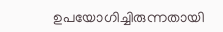ഉപയോഗിച്ചിരുന്നതായി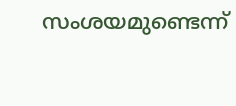സംശയമുണ്ടെന്ന്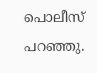പൊലീസ് പറഞ്ഞു.